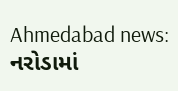Ahmedabad news: નરોડામાં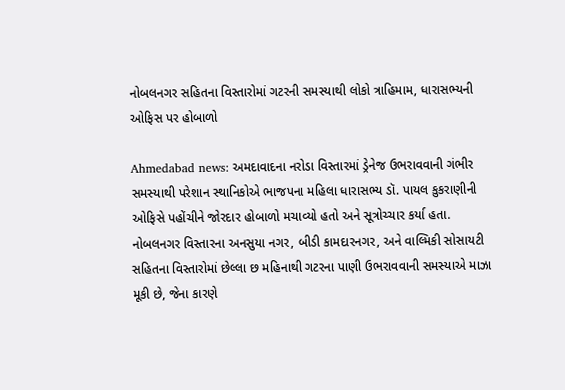નોબલનગર સહિતના વિસ્તારોમાં ગટરની સમસ્યાથી લોકો ત્રાહિમામ, ધારાસભ્યની ઓફિસ પર હોબાળો

Ahmedabad news: અમદાવાદના નરોડા વિસ્તારમાં ડ્રેનેજ ઉભરાવવાની ગંભીર સમસ્યાથી પરેશાન સ્થાનિકોએ ભાજપના મહિલા ધારાસભ્ય ડૉ. પાયલ કુકરાણીની ઓફિસે પહોંચીને જોરદાર હોબાળો મચાવ્યો હતો અને સૂત્રોચ્ચાર કર્યા હતા. નોબલનગર વિસ્તારના અનસુયા નગર, બીડી કામદારનગર, અને વાલ્મિકી સોસાયટી સહિતના વિસ્તારોમાં છેલ્લા છ મહિનાથી ગટરના પાણી ઉભરાવવાની સમસ્યાએ માઝા મૂકી છે, જેના કારણે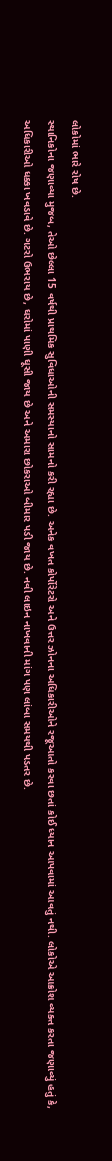લોકોમાં ભારે રોષ છે.
સ્થાનિકોના જણાવ્યા મુજબ, તેઓ છેલ્લા 15 વર્ષથી પ્રાથમિક સુવિધાઓની સમસ્યાનો સામનો કરી રહ્યા છે. અનેક વખત કોર્પોરેટરો અને ઉત્તર ઝોનના અધિકારીઓને રજૂઆતો કરવા છતાં કોઈ ધ્યાન આપવામાં આવતું નથી. લોકોએ આક્રોશ વ્યક્ત કરતા જણાવ્યું હતું કે, અધિકારીઓ ધક્કા ખવડાવે છે. ગટરો ઉભરાય છે, ઘરોમાં પાણી ઘૂસી જાય છે અને અમારા છોકરાઓ બીમાર પડી જાય છે. નવી લાઇન નાખવાની માંગ પણ લાંબા સમયથી પડતર છે.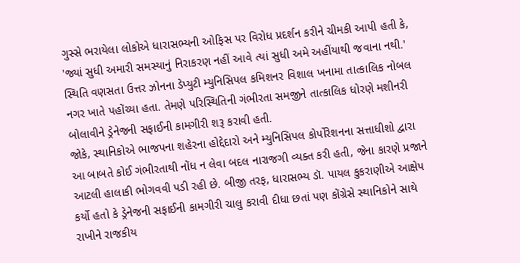ગુસ્સે ભરાયેલા લોકોએ ધારાસભ્યની ઓફિસ પર વિરોધ પ્રદર્શન કરીને ચીમકી આપી હતી કે, 'જ્યાં સુધી અમારી સમસ્યાનું નિરાકરણ નહીં આવે ત્યાં સુધી અમે અહીંયાથી જવાના નથી.' સ્થિતિ વણસતા ઉત્તર ઝોનના ડેપ્યુટી મ્યુનિસિપલ કમિશનર વિશાલ ખનામા તાત્કાલિક નોબલ નગર ખાતે પહોંચ્યા હતા. તેમણે પરિસ્થિતિની ગંભીરતા સમજીને તાત્કાલિક ધોરણે મશીનરી બોલાવીને ડ્રેનેજની સફાઈની કામગીરી શરૂ કરાવી હતી.
જોકે, સ્થાનિકોએ ભાજપના શહેરના હોદ્દેદારો અને મ્યુનિસિપલ કોર્પોરેશનના સત્તાધીશો દ્વારા આ બાબતે કોઈ ગંભીરતાથી નોંધ ન લેવા બદલ નારાજગી વ્યક્ત કરી હતી, જેના કારણે પ્રજાને આટલી હાલાકી ભોગવવી પડી રહી છે. બીજી તરફ, ધારાસભ્ય ડૉ. પાયલ કુકરાણીએ આક્ષેપ કર્યો હતો કે ડ્રેનેજની સફાઈની કામગીરી ચાલુ કરાવી દીધા છતાં પણ કોંગ્રેસે સ્થાનિકોને સાથે રાખીને રાજકીય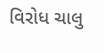વિરોધ ચાલુ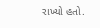રાખ્યો હતો.